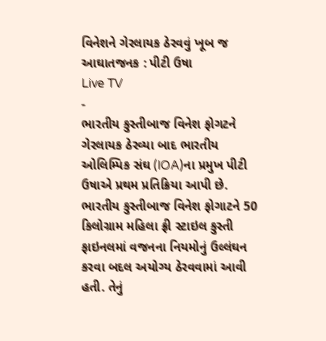વિનેશને ગેરલાયક ઠેરવવું ખૂબ જ આઘાતજનક : પીટી ઉષા
Live TV
-
ભારતીય કુસ્તીબાજ વિનેશ ફોગટને ગેરલાયક ઠેરવ્યા બાદ ભારતીય ઓલિમ્પિક સંઘ (IOA)ના પ્રમુખ પીટી ઉષાએ પ્રથમ પ્રતિક્રિયા આપી છે. ભારતીય કુસ્તીબાજ વિનેશ ફોગાટને 50 કિલોગ્રામ મહિલા ફ્રી સ્ટાઇલ કુસ્તી ફાઇનલમાં વજનના નિયમોનું ઉલ્લંઘન કરવા બદલ અયોગ્ય ઠેરવવામાં આવી હતી. તેનું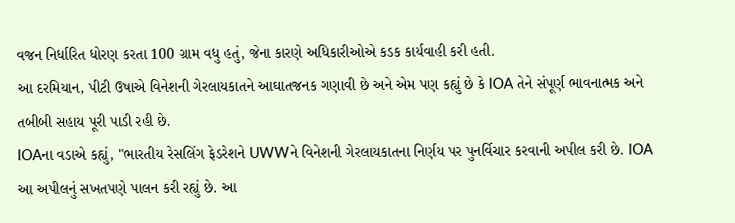વજન નિર્ધારિત ધોરણ કરતા 100 ગ્રામ વધુ હતું, જેના કારણે અધિકારીઓએ કડક કાર્યવાહી કરી હતી.
આ દરમિયાન, પીટી ઉષાએ વિનેશની ગેરલાયકાતને આઘાતજનક ગણાવી છે અને એમ પણ કહ્યું છે કે IOA તેને સંપૂર્ણ ભાવનાત્મક અને તબીબી સહાય પૂરી પાડી રહી છે.
IOAના વડાએ કહ્યું, "ભારતીય રેસલિંગ ફેડરેશને UWWને વિનેશની ગેરલાયકાતના નિર્ણય પર પુનર્વિચાર કરવાની અપીલ કરી છે. IOA આ અપીલનું સખતપણે પાલન કરી રહ્યું છે. આ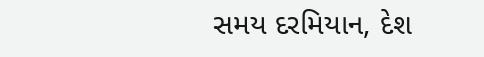સમય દરમિયાન, દેશ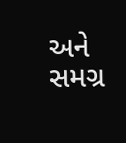અને સમગ્ર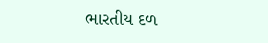ભારતીય દળ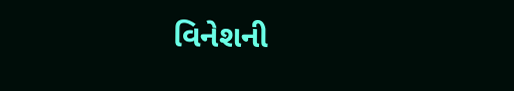વિનેશની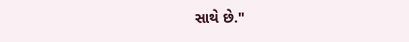સાથે છે."